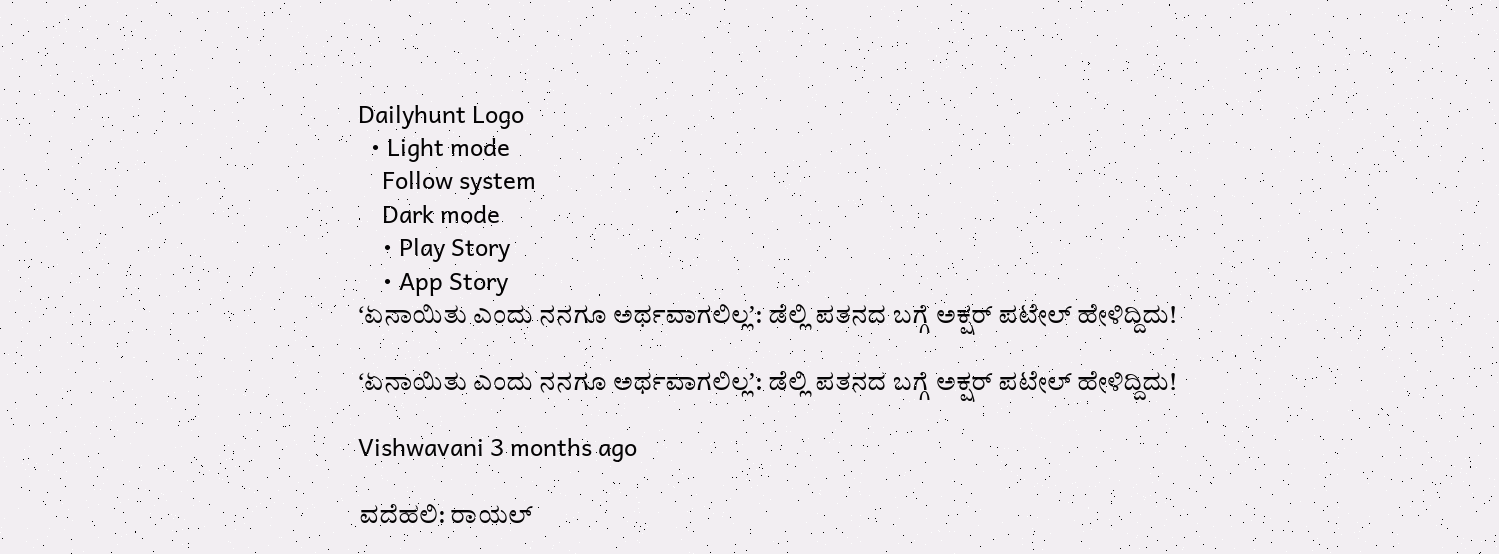Dailyhunt Logo
  • Light mode
    Follow system
    Dark mode
    • Play Story
    • App Story
ʻಏನಾಯಿತು ಎಂದು ನನಗೂ ಅರ್ಥವಾಗಲಿಲ್ಲʼ: ಡೆಲ್ಲಿ ಪತನದ ಬಗ್ಗೆ ಅಕ್ಷರ್‌ ಪಟೇಲ್‌ ಹೇಳಿದ್ದಿದು!

ʻಏನಾಯಿತು ಎಂದು ನನಗೂ ಅರ್ಥವಾಗಲಿಲ್ಲʼ: ಡೆಲ್ಲಿ ಪತನದ ಬಗ್ಗೆ ಅಕ್ಷರ್‌ ಪಟೇಲ್‌ ಹೇಳಿದ್ದಿದು!

Vishwavani 3 months ago

ವದೆಹಲಿ: ರಾಯಲ್‌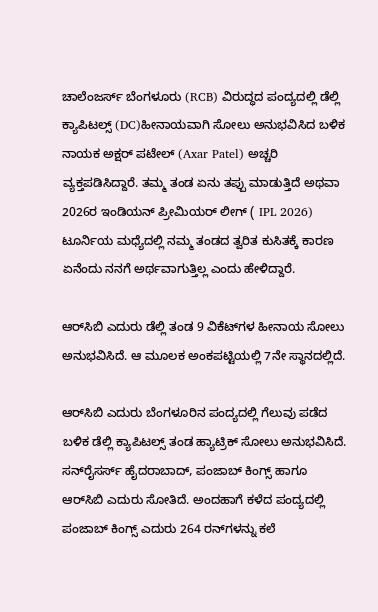ಚಾಲೆಂಜರ್ಸ್‌ ಬೆಂಗಳೂರು (RCB) ವಿರುದ್ಧದ ಪಂದ್ಯದಲ್ಲಿ ಡೆಲ್ಲಿ ಕ್ಯಾಪಿಟಲ್ಸ್‌ (DC)ಹೀನಾಯವಾಗಿ ಸೋಲು ಅನುಭವಿಸಿದ ಬಳಿಕ ನಾಯಕ ಅಕ್ಷರ್‌ ಪಟೇಲ್‌ (Axar Patel) ಅಚ್ಚರಿ ವ್ಯಕ್ತಪಡಿಸಿದ್ದಾರೆ. ತಮ್ಮ ತಂಡ ಏನು ತಪ್ಪು ಮಾಡುತ್ತಿದೆ ಅಥವಾ 2026ರ ಇಂಡಿಯನ್‌ ಪ್ರೀಮಿಯರ್‌ ಲೀಗ್‌ ( IPL 2026) ಟೂರ್ನಿಯ ಮಧ್ಯೆದಲ್ಲಿ ನಮ್ಮ ತಂಡದ ತ್ವರಿತ ಕುಸಿತಕ್ಕೆ ಕಾರಣ ಏನೆಂದು ನನಗೆ ಅರ್ಥವಾಗುತ್ತಿಲ್ಲ ಎಂದು ಹೇಳಿದ್ದಾರೆ.

ಆರ್‌ಸಿಬಿ ಎದುರು ಡೆಲ್ಲಿ ತಂಡ 9 ವಿಕೆಟ್‌ಗಳ ಹೀನಾಯ ಸೋಲು ಅನುಭವಿಸಿದೆ. ಆ ಮೂಲಕ ಅಂಕಪಟ್ಟಿಯಲ್ಲಿ 7ನೇ ಸ್ಥಾನದಲ್ಲಿದೆ.

ಆರ್‌ಸಿಬಿ ಎದುರು ಬೆಂಗಳೂರಿನ ಪಂದ್ಯದಲ್ಲಿ ಗೆಲುವು ಪಡೆದ ಬಳಿಕ ಡೆಲ್ಲಿ ಕ್ಯಾಪಿಟಲ್ಸ್‌ ತಂಡ ಹ್ಯಾಟ್ರಿಕ್‌ ಸೋಲು ಅನುಭವಿಸಿದೆ. ಸನ್‌ರೈಸರ್ಸ್‌ ಹೈದರಾಬಾದ್‌, ಪಂಜಾಬ್‌ ಕಿಂಗ್ಸ್‌ ಹಾಗೂ ಆರ್‌ಸಿಬಿ ಎದುರು ಸೋತಿದೆ. ಅಂದಹಾಗೆ ಕಳೆದ ಪಂದ್ಯದಲ್ಲಿ ಪಂಜಾಬ್‌ ಕಿಂಗ್ಸ್‌ ಎದುರು 264 ರನ್‌ಗಳನ್ನು ಕಲೆ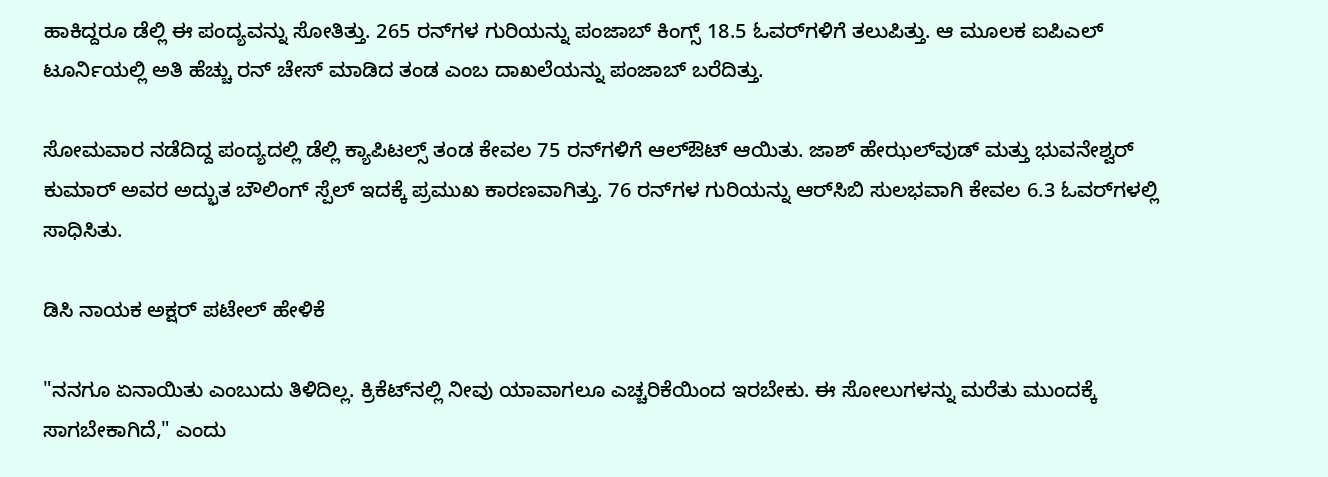ಹಾಕಿದ್ದರೂ ಡೆಲ್ಲಿ ಈ ಪಂದ್ಯವನ್ನು ಸೋತಿತ್ತು. 265 ರನ್‌ಗಳ ಗುರಿಯನ್ನು ಪಂಜಾಬ್‌ ಕಿಂಗ್ಸ್‌ 18.5 ಓವರ್‌ಗಳಿಗೆ ತಲುಪಿತ್ತು. ಆ ಮೂಲಕ ಐಪಿಎಲ್‌ ಟೂರ್ನಿಯಲ್ಲಿ ಅತಿ ಹೆಚ್ಚು ರನ್‌ ಚೇಸ್‌ ಮಾಡಿದ ತಂಡ ಎಂಬ ದಾಖಲೆಯನ್ನು ಪಂಜಾಬ್‌ ಬರೆದಿತ್ತು.

ಸೋಮವಾರ ನಡೆದಿದ್ದ ಪಂದ್ಯದಲ್ಲಿ ಡೆಲ್ಲಿ ಕ್ಯಾಪಿಟಲ್ಸ್ ತಂಡ ಕೇವಲ 75 ರನ್‌ಗಳಿಗೆ ಆಲ್‌ಔಟ್ ಆಯಿತು. ಜಾಶ್‌ ಹೇಝಲ್‌ವುಡ್ ಮತ್ತು ಭುವನೇಶ್ವರ್ ಕುಮಾರ್ ಅವರ ಅದ್ಭುತ ಬೌಲಿಂಗ್ ಸ್ಪೆಲ್ ಇದಕ್ಕೆ ಪ್ರಮುಖ ಕಾರಣವಾಗಿತ್ತು. 76 ರನ್‌ಗಳ ಗುರಿಯನ್ನು ಆರ್‌ಸಿಬಿ ಸುಲಭವಾಗಿ ಕೇವಲ 6.3 ಓವರ್‌ಗಳಲ್ಲಿ ಸಾಧಿಸಿತು.

ಡಿಸಿ ನಾಯಕ ಅಕ್ಷರ್‌ ಪಟೇಲ್‌ ಹೇಳಿಕೆ

"ನನಗೂ ಏನಾಯಿತು ಎಂಬುದು ತಿಳಿದಿಲ್ಲ. ಕ್ರಿಕೆಟ್‌ನಲ್ಲಿ ನೀವು ಯಾವಾಗಲೂ ಎಚ್ಚರಿಕೆಯಿಂದ ಇರಬೇಕು. ಈ ಸೋಲುಗಳನ್ನು ಮರೆತು ಮುಂದಕ್ಕೆ ಸಾಗಬೇಕಾಗಿದೆ," ಎಂದು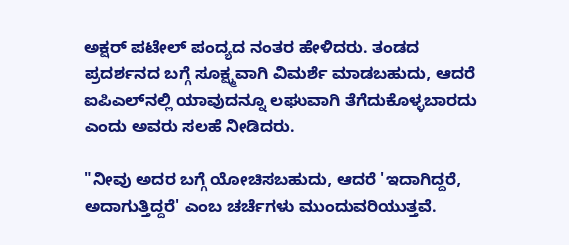ಅಕ್ಷರ್ ಪಟೇಲ್ ಪಂದ್ಯದ ನಂತರ ಹೇಳಿದರು. ತಂಡದ ಪ್ರದರ್ಶನದ ಬಗ್ಗೆ ಸೂಕ್ಷ್ಮವಾಗಿ ವಿಮರ್ಶೆ ಮಾಡಬಹುದು, ಆದರೆ ಐಪಿಎಲ್‌ನಲ್ಲಿ ಯಾವುದನ್ನೂ ಲಘುವಾಗಿ ತೆಗೆದುಕೊಳ್ಳಬಾರದು ಎಂದು ಅವರು ಸಲಹೆ ನೀಡಿದರು.

"ನೀವು ಅದರ ಬಗ್ಗೆ ಯೋಚಿಸಬಹುದು, ಆದರೆ 'ಇದಾಗಿದ್ದರೆ, ಅದಾಗುತ್ತಿದ್ದರೆ' ಎಂಬ ಚರ್ಚೆಗಳು ಮುಂದುವರಿಯುತ್ತವೆ.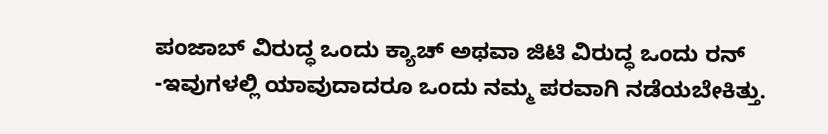ಪಂಜಾಬ್ ವಿರುದ್ಧ ಒಂದು ಕ್ಯಾಚ್ ಅಥವಾ ಜಿಟಿ ವಿರುದ್ಧ ಒಂದು ರನ್ -ಇವುಗಳಲ್ಲಿ ಯಾವುದಾದರೂ ಒಂದು ನಮ್ಮ ಪರವಾಗಿ ನಡೆಯಬೇಕಿತ್ತು.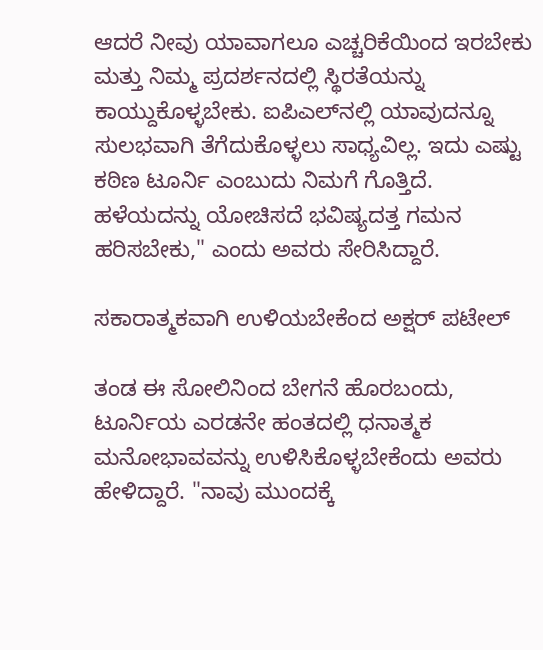ಆದರೆ ನೀವು ಯಾವಾಗಲೂ ಎಚ್ಚರಿಕೆಯಿಂದ ಇರಬೇಕು ಮತ್ತು ನಿಮ್ಮ ಪ್ರದರ್ಶನದಲ್ಲಿ ಸ್ಥಿರತೆಯನ್ನು ಕಾಯ್ದುಕೊಳ್ಳಬೇಕು. ಐಪಿಎಲ್‌ನಲ್ಲಿ ಯಾವುದನ್ನೂ ಸುಲಭವಾಗಿ ತೆಗೆದುಕೊಳ್ಳಲು ಸಾಧ್ಯವಿಲ್ಲ. ಇದು ಎಷ್ಟು ಕಠಿಣ ಟೂರ್ನಿ ಎಂಬುದು ನಿಮಗೆ ಗೊತ್ತಿದೆ. ಹಳೆಯದನ್ನು ಯೋಚಿಸದೆ ಭವಿಷ್ಯದತ್ತ ಗಮನ ಹರಿಸಬೇಕು," ಎಂದು ಅವರು ಸೇರಿಸಿದ್ದಾರೆ.

ಸಕಾರಾತ್ಮಕವಾಗಿ ಉಳಿಯಬೇಕೆಂದ ಅಕ್ಷರ್‌ ಪಟೇಲ್‌

ತಂಡ ಈ ಸೋಲಿನಿಂದ ಬೇಗನೆ ಹೊರಬಂದು, ಟೂರ್ನಿಯ ಎರಡನೇ ಹಂತದಲ್ಲಿ ಧನಾತ್ಮಕ ಮನೋಭಾವವನ್ನು ಉಳಿಸಿಕೊಳ್ಳಬೇಕೆಂದು ಅವರು ಹೇಳಿದ್ದಾರೆ. "ನಾವು ಮುಂದಕ್ಕೆ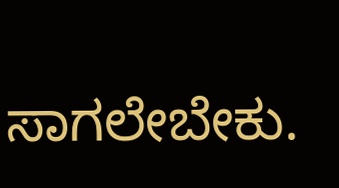ಸಾಗಲೇಬೇಕು.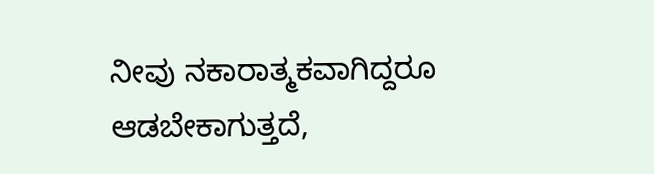ನೀವು ನಕಾರಾತ್ಮಕವಾಗಿದ್ದರೂ ಆಡಬೇಕಾಗುತ್ತದೆ,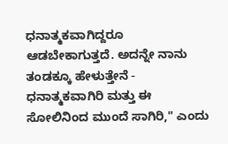ಧನಾತ್ಮಕವಾಗಿದ್ದರೂ ಆಡಬೇಕಾಗುತ್ತದೆ. ಅದನ್ನೇ ನಾನು ತಂಡಕ್ಕೂ ಹೇಳುತ್ತೇನೆ - ಧನಾತ್ಮಕವಾಗಿರಿ ಮತ್ತು ಈ ಸೋಲಿನಿಂದ ಮುಂದೆ ಸಾಗಿರಿ," ಎಂದು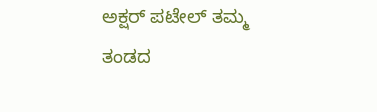ಅಕ್ಷರ್ ಪಟೇಲ್‌ ತಮ್ಮ ತಂಡದ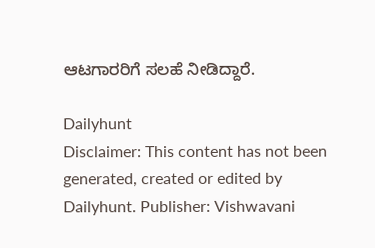ಆಟಗಾರರಿಗೆ ಸಲಹೆ ನೀಡಿದ್ದಾರೆ.

Dailyhunt
Disclaimer: This content has not been generated, created or edited by Dailyhunt. Publisher: Vishwavani